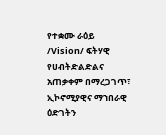የተቋሙ ራዕይ /Vision/ ፍትሃዊ የሀብትድልድልና አጠቃቀም በማረጋገጥ፣ ኢኮኖሚያዊና ማኀበራዊ ዕድገትን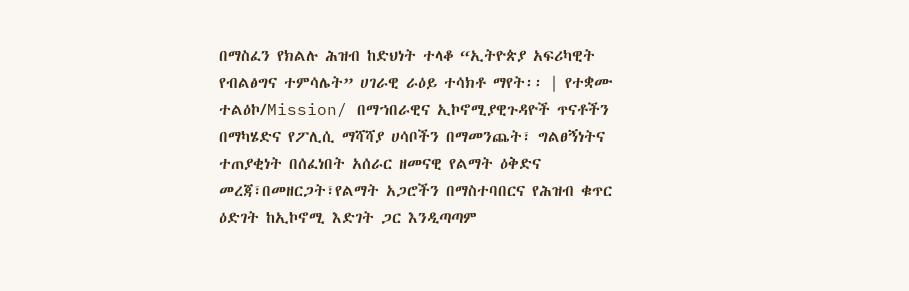በማስፈን የክልሉ ሕዝብ ከድህነት ተላቆ “ኢትዮጵያ አፍሪካዊት የብልፅግና ተምሳሌት” ሀገራዊ ራዕይ ተሳክቶ ማየት፡፡ | የተቋሙ ተልዕኮ/Mission/ በማኀበራዊና ኢኮኖሚያዊጉዳዮች ጥናቶችን በማካሄድና የፖሊሲ ማሻሻያ ሀሳቦችን በማመንጨት፣ ግልፀኝነትና ተጠያቂነት በሰፈነበት አሰራር ዘመናዊ የልማት ዕቅድና መረጃ፣በመዘርጋት፣የልማት አጋሮችን በማስተባበርና የሕዝብ ቁጥር ዕድገት ከኢኮኖሚ እድገት ጋር እንዲጣጣም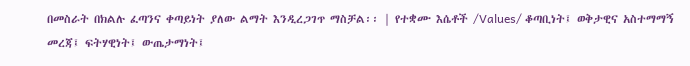በመስራት በክልሉ ፈጣንና ቀጣይነት ያለው ልማት እንዲረጋገጥ ማስቻል፡፡ | የተቋሙ እሴቶች /Values/ ቆጣቢነት፤ ወቅታዊና አስተማማኝ መረጃ፤ ፍትሃዊነት፤ ውጤታማነት፤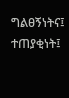ግልፀኝነትና፤ ተጠያቂነት፤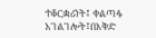ተቆርቋሪነት፤ ቀልጣፋ አገልገሎት፤በእቅድ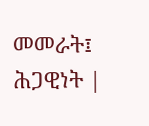መመራት፤ ሕጋዊነት |